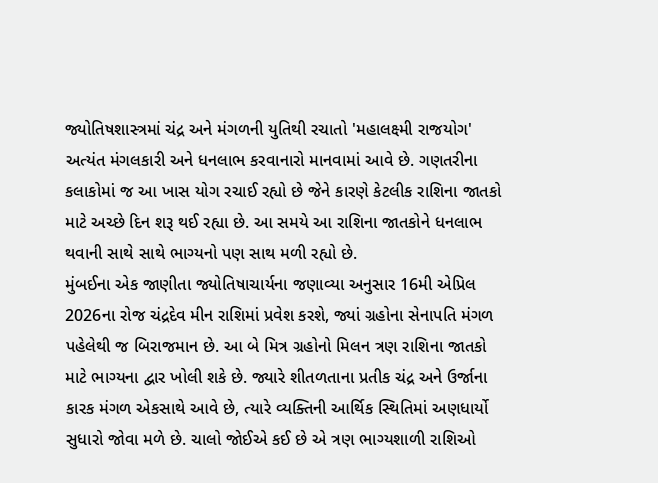જ્યોતિષશાસ્ત્રમાં ચંદ્ર અને મંગળની યુતિથી રચાતો 'મહાલક્ષ્મી રાજયોગ' અત્યંત મંગલકારી અને ધનલાભ કરવાનારો માનવામાં આવે છે. ગણતરીના કલાકોમાં જ આ ખાસ યોગ રચાઈ રહ્યો છે જેને કારણે કેટલીક રાશિના જાતકો માટે અચ્છે દિન શરૂ થઈ રહ્યા છે. આ સમયે આ રાશિના જાતકોને ધનલાભ થવાની સાથે સાથે ભાગ્યનો પણ સાથ મળી રહ્યો છે.
મુંબઈના એક જાણીતા જ્યોતિષાચાર્યના જણાવ્યા અનુસાર 16મી એપ્રિલ 2026ના રોજ ચંદ્રદેવ મીન રાશિમાં પ્રવેશ કરશે, જ્યાં ગ્રહોના સેનાપતિ મંગળ પહેલેથી જ બિરાજમાન છે. આ બે મિત્ર ગ્રહોનો મિલન ત્રણ રાશિના જાતકો માટે ભાગ્યના દ્વાર ખોલી શકે છે. જ્યારે શીતળતાના પ્રતીક ચંદ્ર અને ઉર્જાના કારક મંગળ એકસાથે આવે છે, ત્યારે વ્યક્તિની આર્થિક સ્થિતિમાં અણધાર્યો સુધારો જોવા મળે છે. ચાલો જોઈએ કઈ છે એ ત્રણ ભાગ્યશાળી રાશિઓ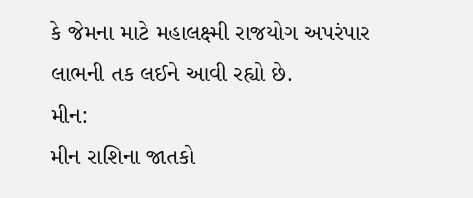કે જેમના માટે મહાલક્ષ્મી રાજયોગ અપરંપાર લાભની તક લઈને આવી રહ્યો છે.
મીન:
મીન રાશિના જાતકો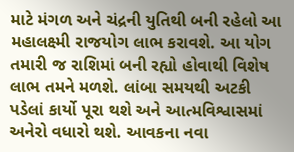માટે મંગળ અને ચંદ્રની યુતિથી બની રહેલો આ મહાલક્ષ્મી રાજયોગ લાભ કરાવશે. આ યોગ તમારી જ રાશિમાં બની રહ્યો હોવાથી વિશેષ લાભ તમને મળશે. લાંબા સમયથી અટકી પડેલાં કાર્યો પૂરા થશે અને આત્મવિશ્વાસમાં અનેરો વધારો થશે. આવકના નવા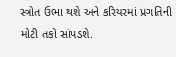સ્ત્રોત ઉભા થશે અને કરિયરમાં પ્રગતિની મોટી તકો સાંપડશે.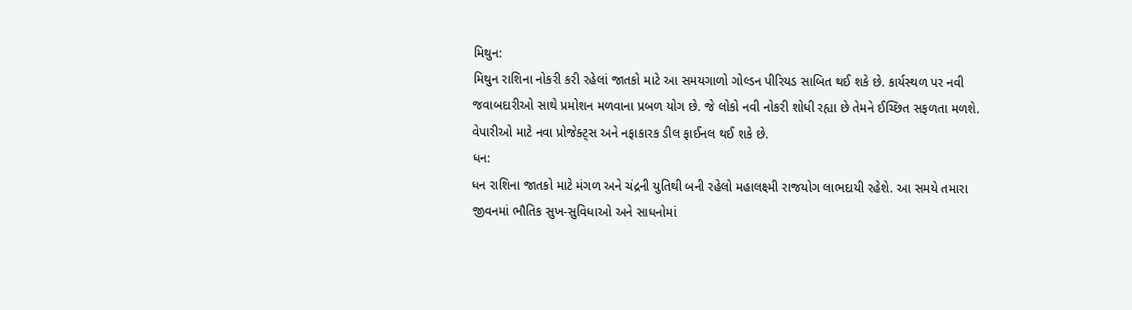મિથુન:
મિથુન રાશિના નોકરી કરી રહેલાં જાતકો માટે આ સમયગાળો ગોલ્ડન પીરિયડ સાબિત થઈ શકે છે. કાર્યસ્થળ પર નવી જવાબદારીઓ સાથે પ્રમોશન મળવાના પ્રબળ યોગ છે. જે લોકો નવી નોકરી શોધી રહ્યા છે તેમને ઈચ્છિત સફળતા મળશે. વેપારીઓ માટે નવા પ્રોજેક્ટ્સ અને નફાકારક ડીલ ફાઈનલ થઈ શકે છે.
ધન:
ધન રાશિના જાતકો માટે મંગળ અને ચંદ્રની યુતિથી બની રહેલો મહાલક્ષ્મી રાજયોગ લાભદાયી રહેશે. આ સમયે તમારા જીવનમાં ભૌતિક સુખ-સુવિધાઓ અને સાધનોમાં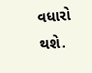વધારો થશે.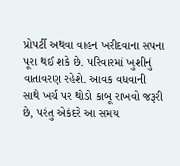પ્રોપર્ટી અથવા વાહન ખરીદવાના સપના પૂરા થઈ શકે છે. પરિવારમાં ખુશીનું વાતાવરણ રહેશે. આવક વધવાની સાથે ખર્ચ પર થોડો કાબૂ રાખવો જરૂરી છે, પરંતુ એકંદરે આ સમય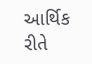આર્થિક રીતે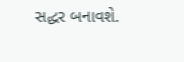સદ્ધર બનાવશે.